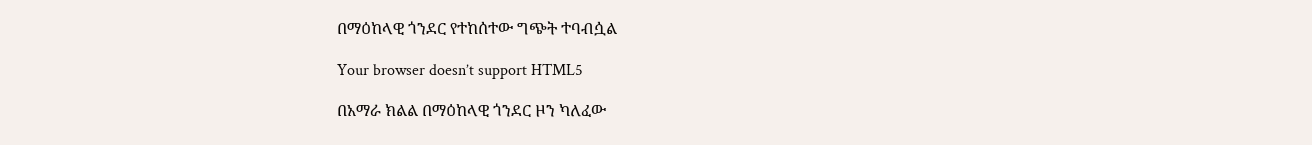በማዕከላዊ ጎንደር የተከሰተው ግጭት ተባብሷል

Your browser doesn’t support HTML5

በአማራ ክልል በማዕከላዊ ጎንደር ዞን ካለፈው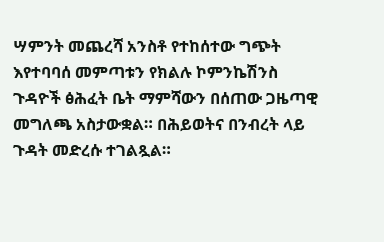ሣምንት መጨረሻ አንስቶ የተከሰተው ግጭት እየተባባሰ መምጣቱን የክልሉ ኮምንኬሽንስ ጉዳዮች ፅሕፈት ቤት ማምሻውን በሰጠው ጋዜጣዊ መግለጫ አስታውቋል። በሕይወትና በንብረት ላይ ጉዳት መድረሱ ተገልጿል።